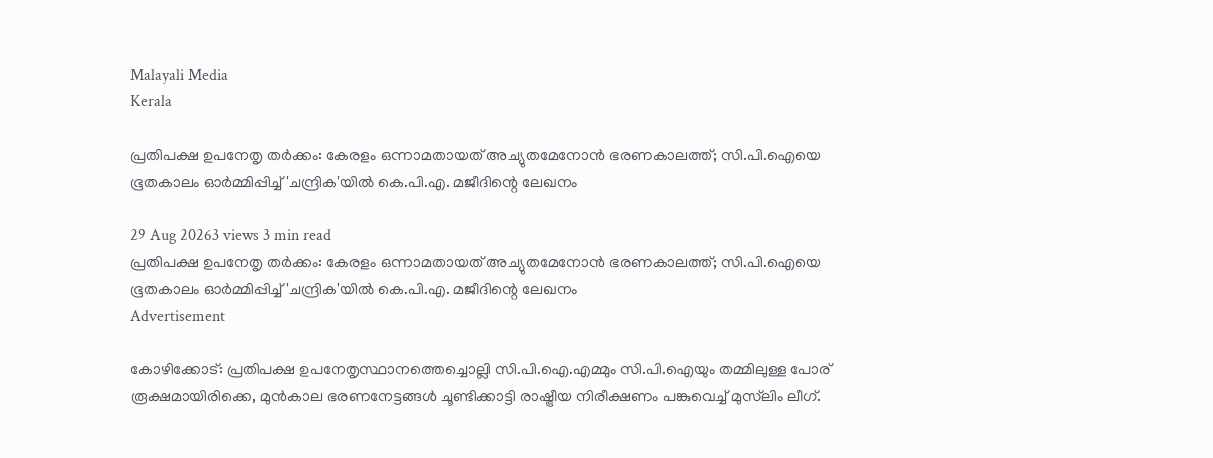Malayali Media
Kerala

പ്രതിപക്ഷ ഉപനേതൃ തർക്കം: കേരളം ഒന്നാമതായത് അച്യുതമേനോൻ ഭരണകാലത്ത്; സി.പി.ഐയെ ഭൂതകാലം ഓർമ്മിപ്പിച്ച് 'ചന്ദ്രിക'യിൽ കെ.പി.എ. മജീദിന്റെ ലേഖനം

29 Aug 20263 views 3 min read
പ്രതിപക്ഷ ഉപനേതൃ തർക്കം: കേരളം ഒന്നാമതായത് അച്യുതമേനോൻ ഭരണകാലത്ത്; സി.പി.ഐയെ ഭൂതകാലം ഓർമ്മിപ്പിച്ച് 'ചന്ദ്രിക'യിൽ കെ.പി.എ. മജീദിന്റെ ലേഖനം
Advertisement

കോഴിക്കോട്: പ്രതിപക്ഷ ഉപനേതൃസ്ഥാനത്തെച്ചൊല്ലി സി.പി.ഐ.എമ്മും സി.പി.ഐയും തമ്മിലുള്ള പോര് രൂക്ഷമായിരിക്കെ, മുൻകാല ഭരണനേട്ടങ്ങൾ ചൂണ്ടിക്കാട്ടി രാഷ്ട്രീയ നിരീക്ഷണം പങ്കുവെച്ച് മുസ്‌ലിം ലീഗ്.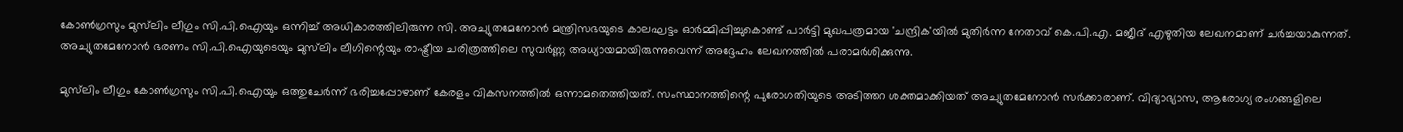കോൺഗ്രസും മുസ്‌ലിം ലീഗും സി.പി.ഐയും ഒന്നിച്ച് അധികാരത്തിലിരുന്ന സി. അച്യുതമേനോൻ മന്ത്രിസഭയുടെ കാലഘട്ടം ഓർമ്മിപ്പിച്ചുകൊണ്ട് പാർട്ടി മുഖപത്രമായ 'ചന്ദ്രിക'യിൽ മുതിർന്ന നേതാവ് കെ.പി.എ. മജീദ് എഴുതിയ ലേഖനമാണ് ചർച്ചയാകുന്നത്. അച്യുതമേനോൻ ഭരണം സി.പി.ഐയുടെയും മുസ്‌ലിം ലീഗിന്റെയും രാഷ്ട്രീയ ചരിത്രത്തിലെ സുവർണ്ണ അധ്യായമായിരുന്നുവെന്ന് അദ്ദേഹം ലേഖനത്തിൽ പരാമർശിക്കുന്നു.

മുസ്‌ലിം ലീഗും കോൺഗ്രസും സി.പി.ഐയും ഒത്തുചേർന്ന് ഭരിച്ചപ്പോഴാണ് കേരളം വികസനത്തിൽ ഒന്നാമതെത്തിയത്. സംസ്ഥാനത്തിന്റെ പുരോഗതിയുടെ അടിത്തറ ശക്തമാക്കിയത് അച്യുതമേനോൻ സർക്കാരാണ്. വിദ്യാഭ്യാസ, ആരോഗ്യ രംഗങ്ങളിലെ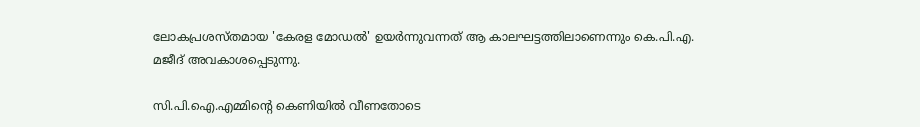ലോകപ്രശസ്തമായ 'കേരള മോഡൽ' ഉയർന്നുവന്നത് ആ കാലഘട്ടത്തിലാണെന്നും കെ.പി.എ. മജീദ് അവകാശപ്പെടുന്നു.

സി.പി.ഐ.എമ്മിന്റെ കെണിയിൽ വീണതോടെ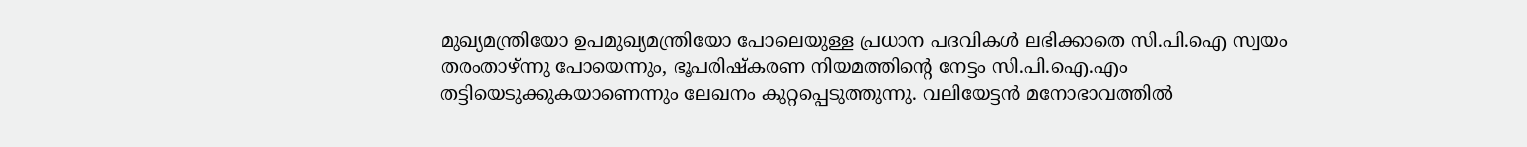മുഖ്യമന്ത്രിയോ ഉപമുഖ്യമന്ത്രിയോ പോലെയുള്ള പ്രധാന പദവികൾ ലഭിക്കാതെ സി.പി.ഐ സ്വയം തരംതാഴ്ന്നു പോയെന്നും, ഭൂപരിഷ്കരണ നിയമത്തിന്റെ നേട്ടം സി.പി.ഐ.എം തട്ടിയെടുക്കുകയാണെന്നും ലേഖനം കുറ്റപ്പെടുത്തുന്നു. വലിയേട്ടൻ മനോഭാവത്തിൽ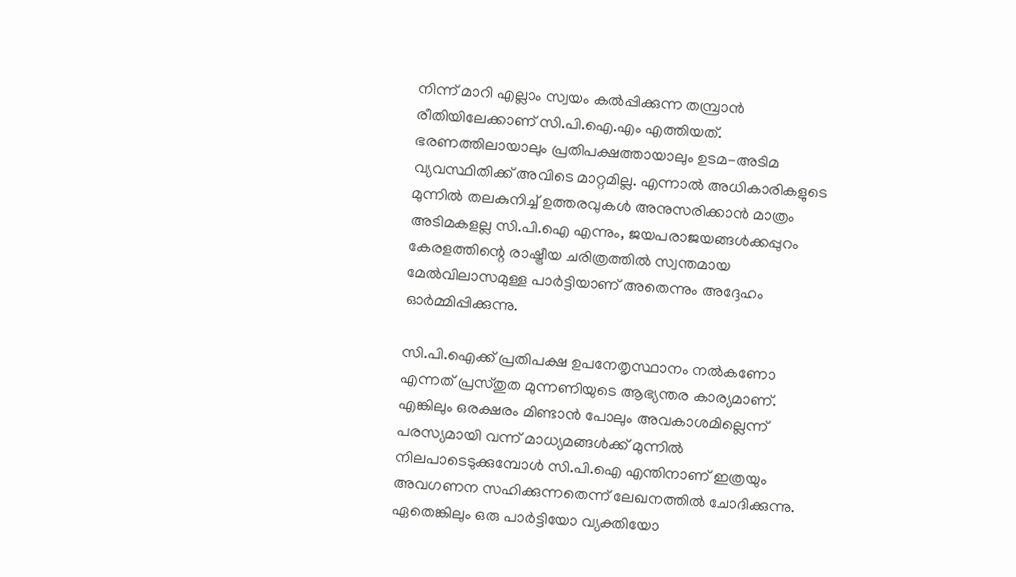നിന്ന് മാറി എല്ലാം സ്വയം കൽപ്പിക്കുന്ന തമ്പ്രാൻ രീതിയിലേക്കാണ് സി.പി.ഐ.എം എത്തിയത്. ഭരണത്തിലായാലും പ്രതിപക്ഷത്തായാലും ഉടമ-അടിമ വ്യവസ്ഥിതിക്ക് അവിടെ മാറ്റമില്ല. എന്നാൽ അധികാരികളുടെ മുന്നിൽ തലകുനിച്ച് ഉത്തരവുകൾ അനുസരിക്കാൻ മാത്രം അടിമകളല്ല സി.പി.ഐ എന്നും, ജയപരാജയങ്ങൾക്കപ്പുറം കേരളത്തിന്റെ രാഷ്ട്രീയ ചരിത്രത്തിൽ സ്വന്തമായ മേൽവിലാസമുള്ള പാർട്ടിയാണ് അതെന്നും അദ്ദേഹം ഓർമ്മിപ്പിക്കുന്നു.

സി.പി.ഐക്ക് പ്രതിപക്ഷ ഉപനേതൃസ്ഥാനം നൽകണോ എന്നത് പ്രസ്തുത മുന്നണിയുടെ ആഭ്യന്തര കാര്യമാണ്. എങ്കിലും ഒരക്ഷരം മിണ്ടാൻ പോലും അവകാശമില്ലെന്ന് പരസ്യമായി വന്ന് മാധ്യമങ്ങൾക്ക് മുന്നിൽ നിലപാടെടുക്കുമ്പോൾ സി.പി.ഐ എന്തിനാണ് ഇത്രയും അവഗണന സഹിക്കുന്നതെന്ന് ലേഖനത്തിൽ ചോദിക്കുന്നു. ഏതെങ്കിലും ഒരു പാർട്ടിയോ വ്യക്തിയോ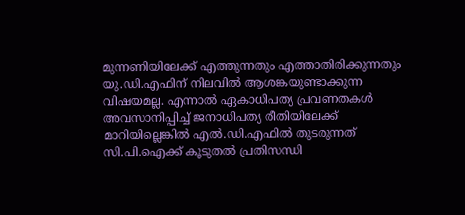മുന്നണിയിലേക്ക് എത്തുന്നതും എത്താതിരിക്കുന്നതും യു.ഡി.എഫിന് നിലവിൽ ആശങ്കയുണ്ടാക്കുന്ന വിഷയമല്ല. എന്നാൽ ഏകാധിപത്യ പ്രവണതകൾ അവസാനിപ്പിച്ച് ജനാധിപത്യ രീതിയിലേക്ക് മാറിയില്ലെങ്കിൽ എൽ.ഡി.എഫിൽ തുടരുന്നത് സി.പി.ഐക്ക് കൂടുതൽ പ്രതിസന്ധി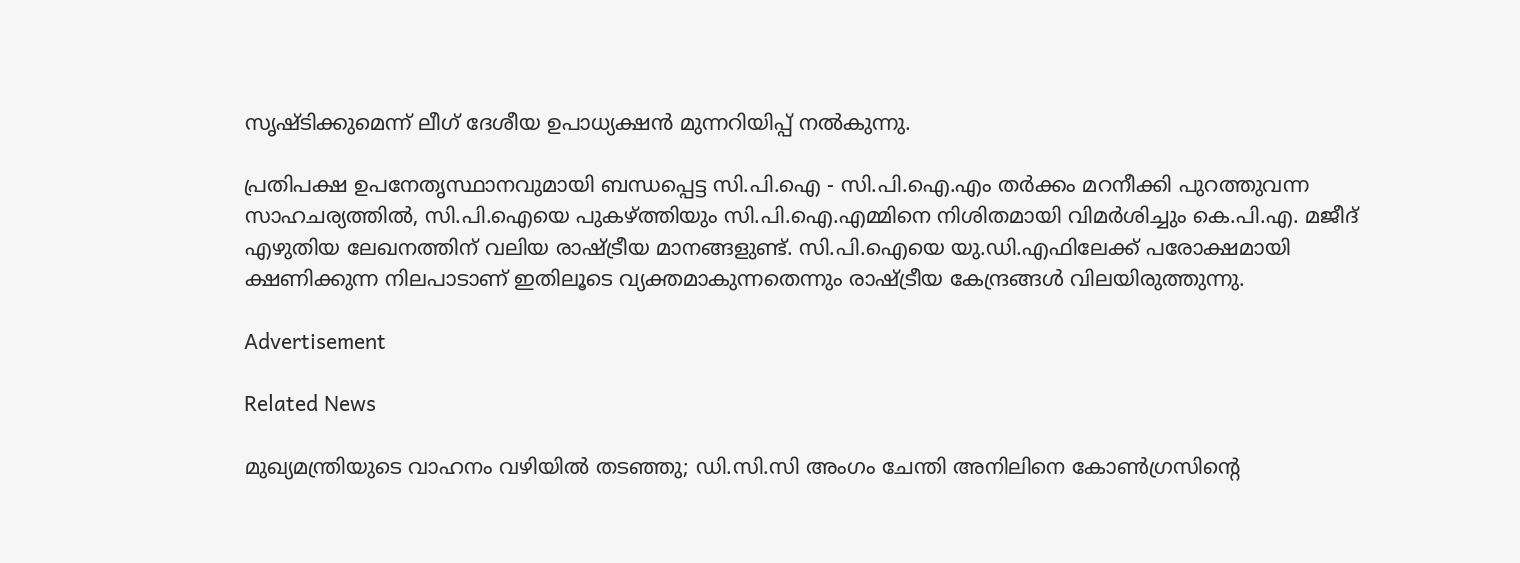സൃഷ്ടിക്കുമെന്ന് ലീഗ് ദേശീയ ഉപാധ്യക്ഷൻ മുന്നറിയിപ്പ് നൽകുന്നു.

പ്രതിപക്ഷ ഉപനേതൃസ്ഥാനവുമായി ബന്ധപ്പെട്ട സി.പി.ഐ - സി.പി.ഐ.എം തർക്കം മറനീക്കി പുറത്തുവന്ന സാഹചര്യത്തിൽ, സി.പി.ഐയെ പുകഴ്ത്തിയും സി.പി.ഐ.എമ്മിനെ നിശിതമായി വിമർശിച്ചും കെ.പി.എ. മജീദ് എഴുതിയ ലേഖനത്തിന് വലിയ രാഷ്ട്രീയ മാനങ്ങളുണ്ട്. സി.പി.ഐയെ യു.ഡി.എഫിലേക്ക് പരോക്ഷമായി ക്ഷണിക്കുന്ന നിലപാടാണ് ഇതിലൂടെ വ്യക്തമാകുന്നതെന്നും രാഷ്ട്രീയ കേന്ദ്രങ്ങൾ വിലയിരുത്തുന്നു.

Advertisement

Related News

മുഖ്യമന്ത്രിയുടെ വാഹനം വഴിയിൽ തടഞ്ഞു; ഡി.സി.സി അംഗം ചേന്തി അനിലിനെ കോൺഗ്രസിന്റെ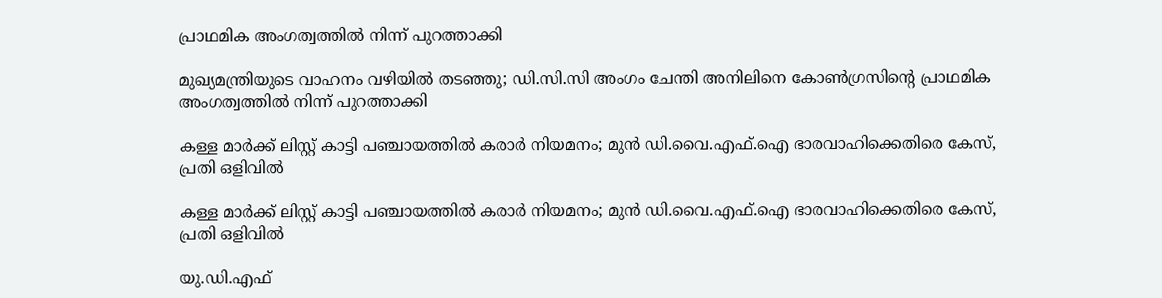പ്രാഥമിക അംഗത്വത്തിൽ നിന്ന് പുറത്താക്കി

മുഖ്യമന്ത്രിയുടെ വാഹനം വഴിയിൽ തടഞ്ഞു; ഡി.സി.സി അംഗം ചേന്തി അനിലിനെ കോൺഗ്രസിന്റെ പ്രാഥമിക അംഗത്വത്തിൽ നിന്ന് പുറത്താക്കി

കള്ള മാർക്ക് ലിസ്റ്റ് കാട്ടി പഞ്ചായത്തിൽ കരാർ നിയമനം; മുൻ ഡി.വൈ.എഫ്.ഐ ഭാരവാഹിക്കെതിരെ കേസ്, പ്രതി ഒളിവിൽ

കള്ള മാർക്ക് ലിസ്റ്റ് കാട്ടി പഞ്ചായത്തിൽ കരാർ നിയമനം; മുൻ ഡി.വൈ.എഫ്.ഐ ഭാരവാഹിക്കെതിരെ കേസ്, പ്രതി ഒളിവിൽ

യു.ഡി.എഫ്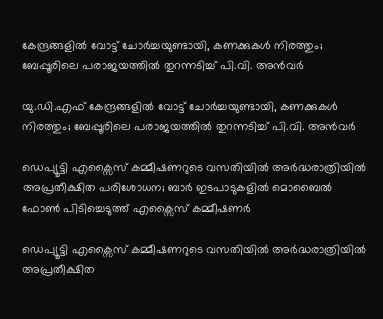കേന്ദ്രങ്ങളിൽ വോട്ട് ചോർച്ചയുണ്ടായി, കണക്കുകൾ നിരത്തും; ബേപ്പൂരിലെ പരാജയത്തിൽ തുറന്നടിച്ച് പി.വി. അൻവർ

യു.ഡി.എഫ് കേന്ദ്രങ്ങളിൽ വോട്ട് ചോർച്ചയുണ്ടായി, കണക്കുകൾ നിരത്തും; ബേപ്പൂരിലെ പരാജയത്തിൽ തുറന്നടിച്ച് പി.വി. അൻവർ

ഡെപ്യൂട്ടി എക്സൈസ് കമ്മീഷണറുടെ വസതിയിൽ അർദ്ധരാത്രിയിൽ അപ്രതീക്ഷിത പരിശോധന; ബാർ ഇടപാടുകളിൽ മൊബൈൽ ഫോൺ പിടിച്ചെടുത്ത് എക്സൈസ് കമ്മീഷണർ

ഡെപ്യൂട്ടി എക്സൈസ് കമ്മീഷണറുടെ വസതിയിൽ അർദ്ധരാത്രിയിൽ അപ്രതീക്ഷിത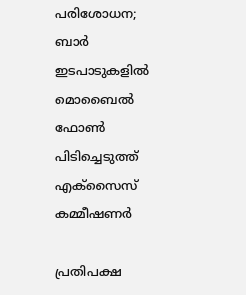പരിശോധന; ബാർ ഇടപാടുകളിൽ മൊബൈൽ ഫോൺ പിടിച്ചെടുത്ത് എക്സൈസ് കമ്മീഷണർ

പ്രതിപക്ഷ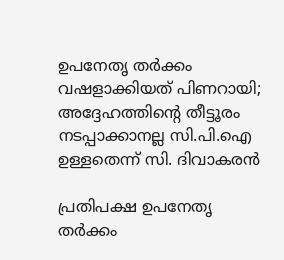ഉപനേതൃ തർക്കം വഷളാക്കിയത് പിണറായി; അദ്ദേഹത്തിന്റെ തീട്ടൂരം നടപ്പാക്കാനല്ല സി.പി.ഐ ഉള്ളതെന്ന് സി. ദിവാകരൻ

പ്രതിപക്ഷ ഉപനേതൃ തർക്കം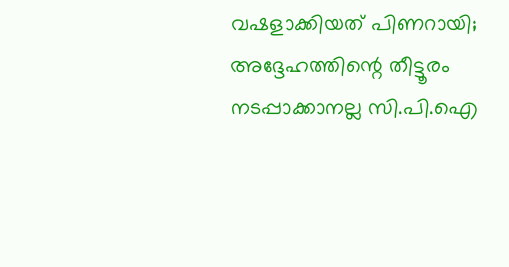വഷളാക്കിയത് പിണറായി; അദ്ദേഹത്തിന്റെ തീട്ടൂരം നടപ്പാക്കാനല്ല സി.പി.ഐ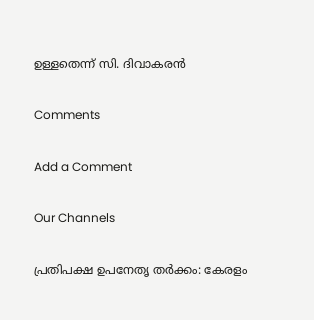ഉള്ളതെന്ന് സി. ദിവാകരൻ

Comments

Add a Comment

Our Channels

പ്രതിപക്ഷ ഉപനേതൃ തർക്കം: കേരളം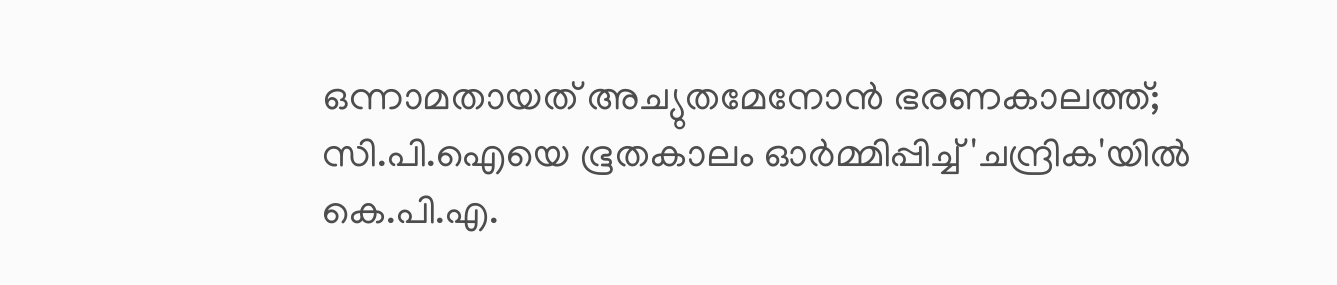ഒന്നാമതായത് അച്യുതമേനോൻ ഭരണകാലത്ത്; സി.പി.ഐയെ ഭൂതകാലം ഓർമ്മിപ്പിച്ച് 'ചന്ദ്രിക'യിൽ കെ.പി.എ.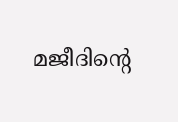മജീദിന്റെ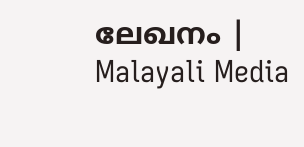ലേഖനം | Malayali Media